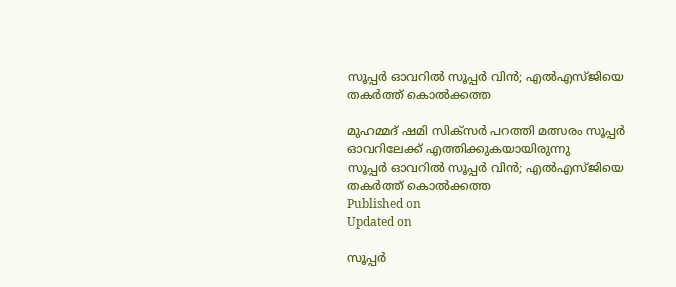സൂപ്പര്‍ ഓവറില്‍ സൂപ്പര്‍ വിന്‍; എല്‍എസ്ജിയെ തകര്‍ത്ത് കൊല്‍ക്കത്ത

മുഹമ്മദ് ഷമി സിക്‌സര്‍ പറത്തി മത്സരം സൂപ്പര്‍ ഓവറിലേക്ക് എത്തിക്കുകയായിരുന്നു
സൂപ്പര്‍ ഓവറില്‍ സൂപ്പര്‍ വിന്‍; എല്‍എസ്ജിയെ തകര്‍ത്ത് കൊല്‍ക്കത്ത
Published on
Updated on

സൂപ്പര്‍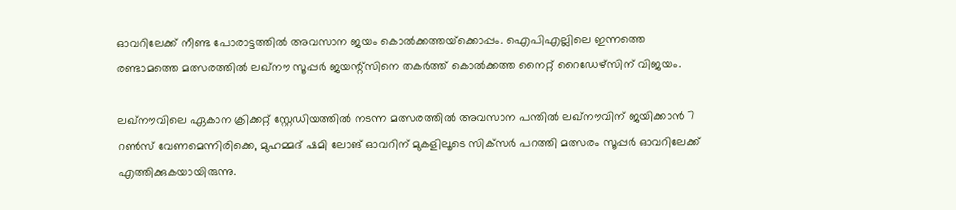ഓവറിലേക്ക് നീണ്ട പോരാട്ടത്തില്‍ അവസാന ജയം കൊല്‍ക്കത്തയ്‌ക്കൊപ്പം. ഐപിഎല്ലിലെ ഇന്നത്തെ രണ്ടാമത്തെ മത്സരത്തില്‍ ലഖ്‌നൗ സൂപ്പര്‍ ജയന്റ്‌സിനെ തകര്‍ത്ത് കൊല്‍ക്കത്ത നൈറ്റ് റൈഡേഴ്‌സിന് വിജയം.

ലഖ്നൗവിലെ ഏകാന ക്രിക്കറ്റ് സ്റ്റേഡിയത്തില്‍ നടന്ന മത്സരത്തില്‍ അവസാന പന്തില്‍ ലഖ്നൗവിന് ജയിക്കാന്‍ 7 റണ്‍സ് വേണമെന്നിരിക്കെ, മുഹമ്മദ് ഷമി ലോങ് ഓവറിന് മുകളിലൂടെ സിക്‌സര്‍ പറത്തി മത്സരം സൂപ്പര്‍ ഓവറിലേക്ക് എത്തിക്കുകയായിരുന്നു.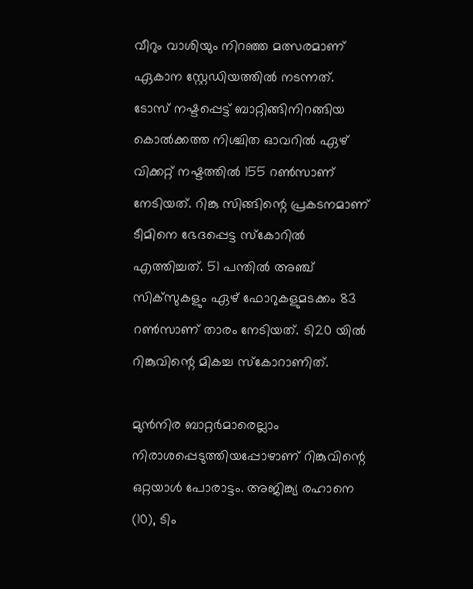വീറും വാശിയും നിറഞ്ഞ മത്സരമാണ് ഏകാന സ്റ്റേഡിയത്തില്‍ നടന്നത്. ടോസ് നഷ്ടപ്പെട്ട് ബാറ്റിങ്ങിനിറങ്ങിയ കൊല്‍ക്കത്ത നിശ്ചിത ഓവറില്‍ ഏഴ് വിക്കറ്റ് നഷ്ടത്തില്‍ 155 റണ്‍സാണ് നേടിയത്. റിങ്കു സിങ്ങിന്റെ പ്രകടനമാണ് ടീമിനെ ഭേദപ്പെട്ട സ്‌കോറില്‍ എത്തിച്ചത്. 51 പന്തില്‍ അഞ്ച് സിക്‌സുകളും ഏഴ് ഫോറുകളുമടക്കം 83 റണ്‍സാണ് താരം നേടിയത്. ടി20 യില്‍ റിങ്കുവിന്റെ മികച്ച സ്‌കോറാണിത്.

മുന്‍നിര ബാറ്റര്‍മാരെല്ലാം നിരാശപ്പെടുത്തിയപ്പോഴാണ് റിങ്കുവിന്റെ ഒറ്റയാള്‍ പോരാട്ടം. അജിങ്ക്യ രഹാനെ (10), ടിം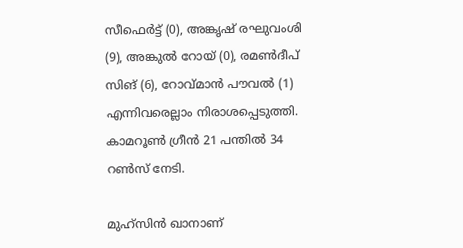സീഫെര്‍ട്ട് (0), അങ്കൃഷ് രഘുവംശി (9), അങ്കുല്‍ റോയ് (0), രമണ്‍ദീപ് സിങ് (6), റോവ്മാന്‍ പൗവല്‍ (1) എന്നിവരെല്ലാം നിരാശപ്പെടുത്തി. കാമറൂണ്‍ ഗ്രീന്‍ 21 പന്തില്‍ 34 റണ്‍സ് നേടി.

മുഹ്‌സിന്‍ ഖാനാണ്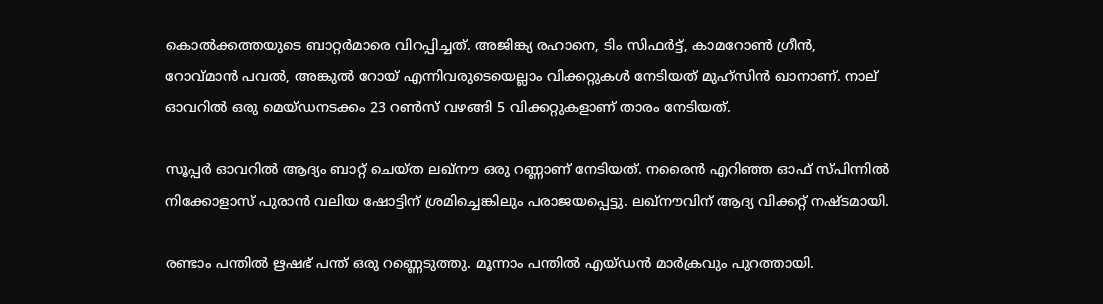കൊല്‍ക്കത്തയുടെ ബാറ്റര്‍മാരെ വിറപ്പിച്ചത്. അജിങ്ക്യ രഹാനെ, ടിം സിഫര്‍ട്ട്, കാമറോണ്‍ ഗ്രീന്‍, റോവ്മാന്‍ പവല്‍, അങ്കുല്‍ റോയ് എന്നിവരുടെയെല്ലാം വിക്കറ്റുകള്‍ നേടിയത് മുഹ്‌സിന്‍ ഖാനാണ്. നാല് ഓവറില്‍ ഒരു മെയ്ഡനടക്കം 23 റണ്‍സ് വഴങ്ങി 5 വിക്കറ്റുകളാണ് താരം നേടിയത്.

സൂപ്പര്‍ ഓവറില്‍ ആദ്യം ബാറ്റ് ചെയ്ത ലഖ്‌നൗ ഒരു റണ്ണാണ് നേടിയത്. നരൈന്‍ എറിഞ്ഞ ഓഫ് സ്പിന്നില്‍ നിക്കോളാസ് പുരാന്‍ വലിയ ഷോട്ടിന് ശ്രമിച്ചെങ്കിലും പരാജയപ്പെട്ടു. ലഖ്നൗവിന് ആദ്യ വിക്കറ്റ് നഷ്ടമായി.

രണ്ടാം പന്തില്‍ ഋഷഭ് പന്ത് ഒരു റണ്ണെടുത്തു. മൂന്നാം പന്തില്‍ എയ്ഡന്‍ മാര്‍ക്രവും പുറത്തായി.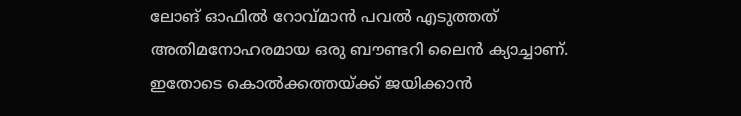ലോങ് ഓഫില്‍ റോവ്മാന്‍ പവല്‍ എടുത്തത് അതിമനോഹരമായ ഒരു ബൗണ്ടറി ലൈന്‍ ക്യാച്ചാണ്. ഇതോടെ കൊല്‍ക്കത്തയ്ക്ക് ജയിക്കാന്‍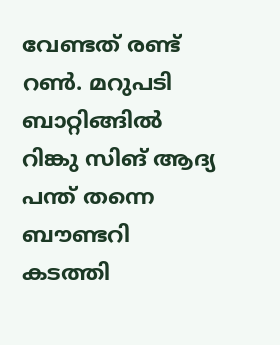വേണ്ടത് രണ്ട് റണ്‍. മറുപടി ബാറ്റിങ്ങില്‍ റിങ്കു സിങ് ആദ്യ പന്ത് തന്നെ ബൗണ്ടറി കടത്തി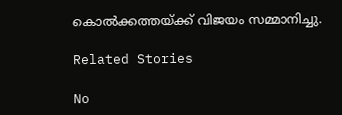കൊല്‍ക്കത്തയ്ക്ക് വിജയം സമ്മാനിച്ചു.

Related Stories

No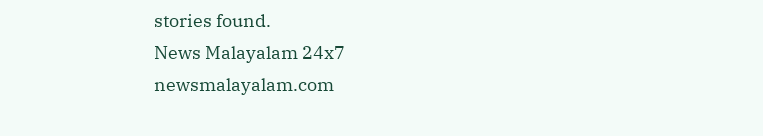stories found.
News Malayalam 24x7
newsmalayalam.com